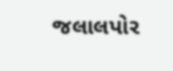જલાલપોર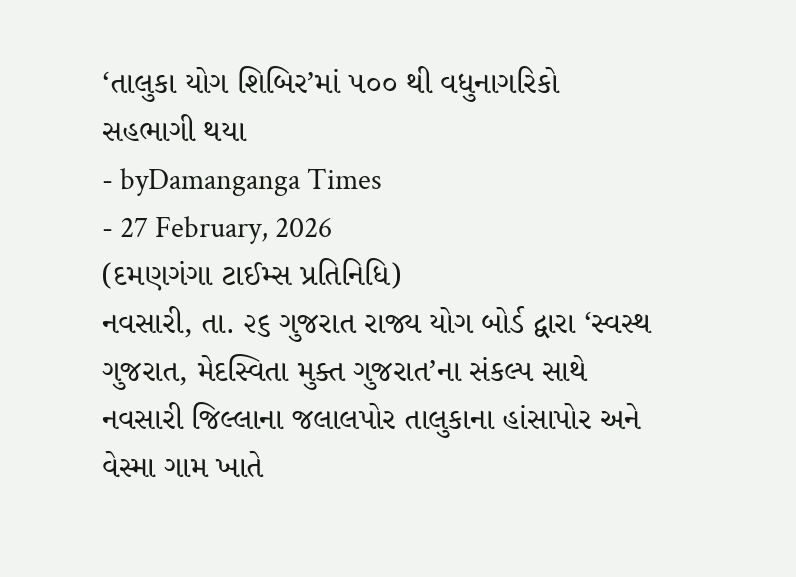‘તાલુકા યોગ શિબિર’માં ૫૦૦ થી વધુનાગરિકો સહભાગી થયા
- byDamanganga Times
- 27 February, 2026
(દમણગંગા ટાઈમ્સ પ્રતિનિધિ)
નવસારી, તા. ૨૬ ગુજરાત રાજ્ય યોગ બોર્ડ દ્વારા ‘સ્વસ્થ ગુજરાત, મેદસ્વિતા મુક્ત ગુજરાત’ના સંકલ્પ સાથે નવસારી જિલ્લાના જલાલપોર તાલુકાના હાંસાપોર અને વેસ્મા ગામ ખાતે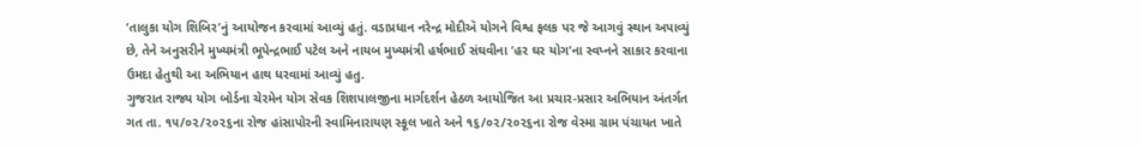‘તાલુકા યોગ શિબિર’નું આયોજન કરવામાં આવ્યું હતું. વડાપ્રધાન નરેન્દ્ર મોદીઍ યોગને વિશ્વ ફલક પર જે આગવું સ્થાન અપાવ્યું છે, તેને અનુસરીને મુખ્યમંત્રી ભૂપેન્દ્રભાઈ પટેલ અને નાયબ મુખ્યમંત્રી હર્ષભાઈ સંઘવીના ‘હર ઘર યોગ’ના સ્વપ્નને સાકાર કરવાના ઉમદા હેતુથી આ અભિયાન હાથ ધરવામાં આવ્યું હતુ.
ગુજરાત રાજ્ય યોગ બોર્ડના ચેરમેન યોગ સેવક શિશપાલજીના માર્ગદર્શન હેઠળ આયોજિત આ પ્રચાર-પ્રસાર અભિયાન અંતર્ગત ગત તા. ૧૫/૦૨/૨૦૨૬ના રોજ હાંસાપોરની સ્વામિનારાયણ સ્કૂલ ખાતે અને ૧૬/૦૨/૨૦૨૬ના રોજ વેસ્મા ગ્રામ પંચાયત ખાતે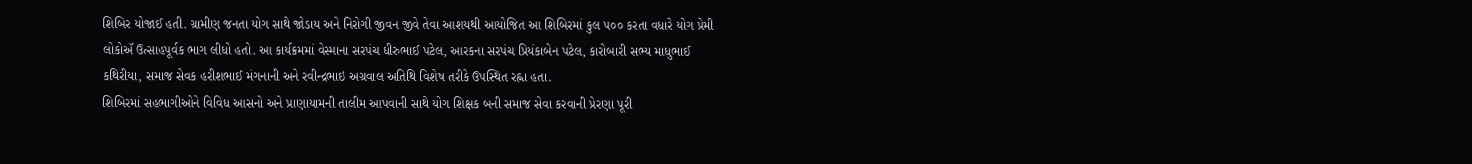શિબિર યોજાઈ હતી. ગ્રામીણ જનતા યોગ સાથે જોડાય અને નિરોગી જીવન જીવે તેવા આશયથી આયોજિત આ શિબિરમાં કુલ ૫૦૦ કરતા વધારે યોગ પ્રેમી લોકોઍ ઉત્સાહપૂર્વક ભાગ લીધો હતો. આ કાર્યક્રમમાં વેસ્માના સરપંચ ધીરુભાઈ પટેલ, આરકના સરપંચ પ્રિયંકાબેન પટેલ, કારોબારી સભ્ય માધુભાઈ કથિરીયા, સમાજ સેવક હરીશભાઈ મંગનાની અને રવીન્દ્રભાઇ અગ્રવાલ અતિથિ વિશેષ તરીકે ઉપસ્થિત રહ્ના હતા.
શિબિરમાં સહભાગીઓને વિવિધ આસનો અને પ્રાણાયામની તાલીમ આપવાની સાથે યોગ શિક્ષક બની સમાજ સેવા કરવાની પ્રેરણા પૂરી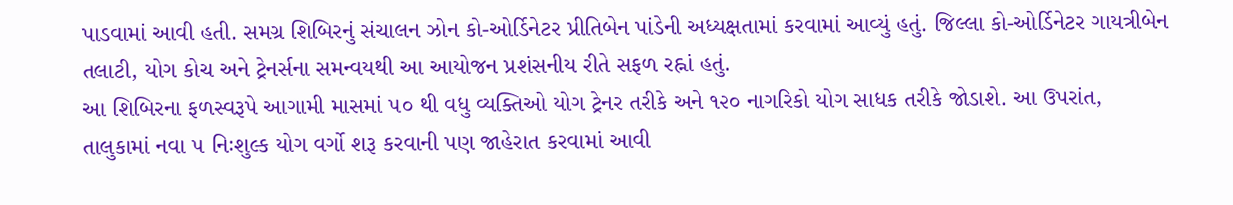પાડવામાં આવી હતી. સમગ્ર શિબિરનું સંચાલન ઝોન કો-ઓર્ડિનેટર પ્રીતિબેન પાંડેની અધ્યક્ષતામાં કરવામાં આવ્યું હતું. જિલ્લા કો-ઓર્ડિનેટર ગાયત્રીબેન તલાટી, યોગ કોચ અને ટ્રેનર્સના સમન્વયથી આ આયોજન પ્રશંસનીય રીતે સફળ રહ્નાં હતું.
આ શિબિરના ફળસ્વરૂપે આગામી માસમાં ૫૦ થી વધુ વ્યક્તિઓ યોગ ટ્રેનર તરીકે અને ૧૨૦ નાગરિકો યોગ સાધક તરીકે જોડાશે. આ ઉપરાંત, તાલુકામાં નવા ૫ નિઃશુલ્ક યોગ વર્ગો શરૂ કરવાની પણ જાહેરાત કરવામાં આવી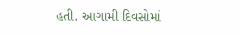હતી. આગામી દિવસોમાં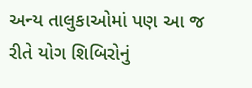અન્ય તાલુકાઓમાં પણ આ જ રીતે યોગ શિબિરોનું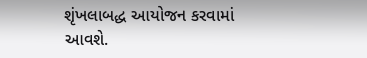શૃંખલાબદ્ધ આયોજન કરવામાં આવશે.